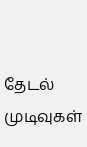தேடல் முடிவுகள்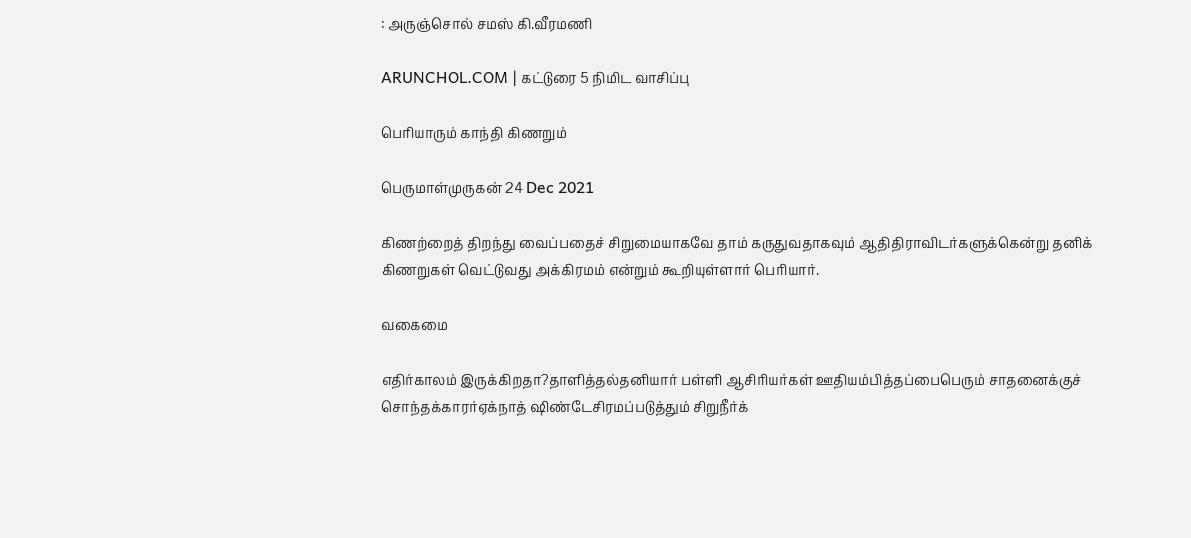: அருஞ்சொல் சமஸ் கி.வீரமணி

ARUNCHOL.COM | கட்டுரை 5 நிமிட வாசிப்பு

பெரியாரும் காந்தி கிணறும்

பெருமாள்முருகன் 24 Dec 2021

கிணற்றைத் திறந்து வைப்பதைச் சிறுமையாகவே தாம் கருதுவதாகவும் ஆதிதிராவிடர்களுக்கென்று தனிக் கிணறுகள் வெட்டுவது அக்கிரமம் என்றும் கூறியுள்ளார் பெரியார்.

வகைமை

எதிர்காலம் இருக்கிறதா?தாளித்தல்தனியார் பள்ளி ஆசிரியர்கள் ஊதியம்பித்தப்பைபெரும் சாதனைக்குச் சொந்தக்காரர்ஏக்நாத் ஷிண்டேசிரமப்படுத்தும் சிறுநீர்க்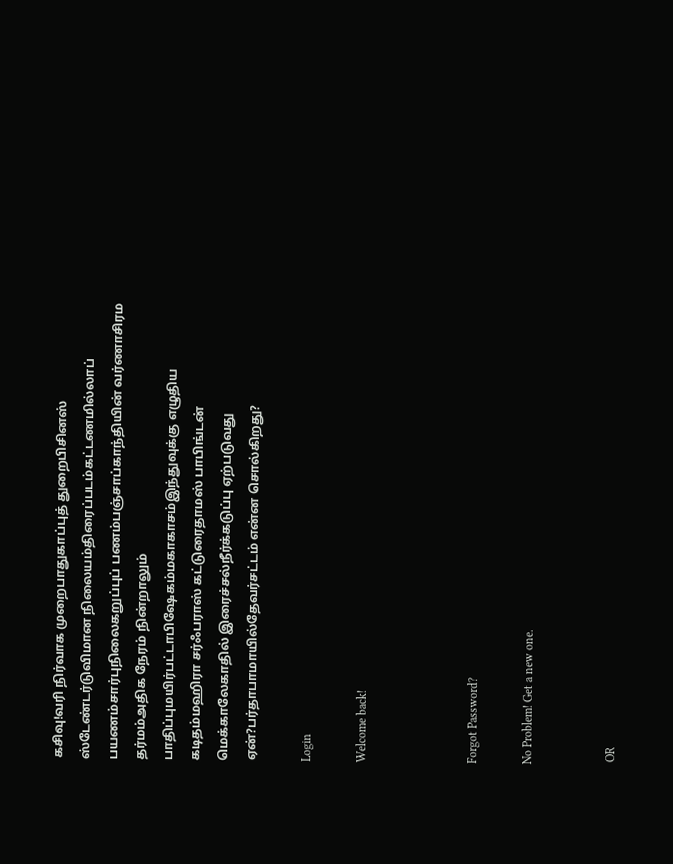கசிவு!வரி நிர்வாக முறைபாதுகாப்புத் துறைபிசினஸ் ஸ்டேண்டர்டுவிமான நிலையம்திரைப்படம்கட்டணமில்லாப் பயணம்சார்புநிலைகறுப்புப் பணம்பஞ்சாப்காந்தியின் வர்ணாசிரம தர்மம்அதிக நேரம் நின்றாலும் பாதிப்புமயிர்பட்டாபிஷேகம்மகாகாசம்இந்துவுக்கு எழுதிய கடிதம்மஹிரா சர்ஃபராஸ் கட்டுரைதாமஸ் பாபிங்டன் மெக்காலேகாதில் இரைச்சல்நீர்க்கடுப்பு ஏற்படுவது ஏன்?பர்தாபாமாயில்தேவர்சட்டம் என்ன சொல்கிறது?

Login

Welcome back!



Forgot Password?

No Problem! Get a new one.


 OR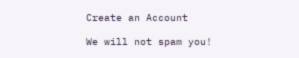Create an Account

We will not spam you!